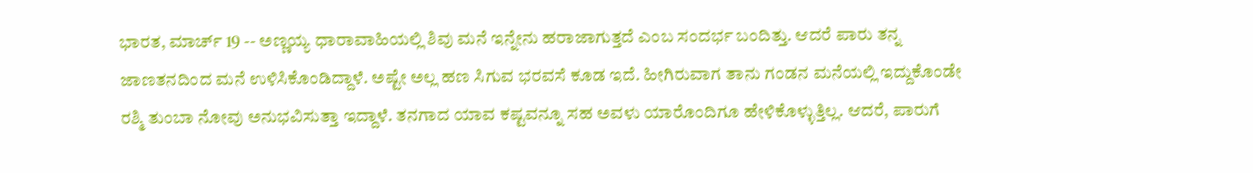ಭಾರತ, ಮಾರ್ಚ್ 19 -- ಅಣ್ಣಯ್ಯ ಧಾರಾವಾಹಿಯಲ್ಲಿ ಶಿವು ಮನೆ ಇನ್ನೇನು ಹರಾಜಾಗುತ್ತದೆ ಎಂಬ ಸಂದರ್ಭ ಬಂದಿತ್ತು. ಆದರೆ ಪಾರು ತನ್ನ ಜಾಣತನದಿಂದ ಮನೆ ಉಳಿಸಿಕೊಂಡಿದ್ದಾಳೆ. ಅಷ್ಟೇ ಅಲ್ಲ ಹಣ ಸಿಗುವ ಭರವಸೆ ಕೂಡ ಇದೆ. ಹೀಗಿರುವಾಗ ತಾನು ಗಂಡನ ಮನೆಯಲ್ಲಿ ಇದ್ದುಕೊಂಡೇ ರಶ್ಮಿ ತುಂಬಾ ನೋವು ಅನುಭವಿಸುತ್ತಾ ಇದ್ದಾಳೆ. ತನಗಾದ ಯಾವ ಕಷ್ಟವನ್ನೂ ಸಹ ಅವಳು ಯಾರೊಂದಿಗೂ ಹೇಳಿಕೊಳ್ಳುತ್ತಿಲ್ಲ. ಆದರೆ, ಪಾರುಗೆ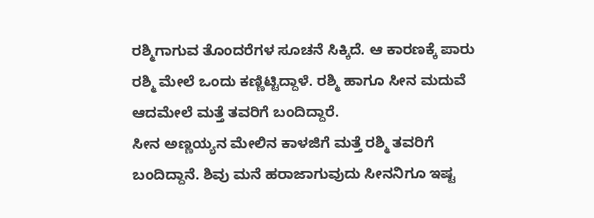ರಶ್ಮಿಗಾಗುವ ತೊಂದರೆಗಳ ಸೂಚನೆ ಸಿಕ್ಕಿದೆ. ಆ ಕಾರಣಕ್ಕೆ ಪಾರು ರಶ್ಮಿ ಮೇಲೆ ಒಂದು ಕಣ್ಣಿಟ್ಟಿದ್ದಾಳೆ. ರಶ್ಮಿ ಹಾಗೂ ಸೀನ ಮದುವೆ ಆದಮೇಲೆ ಮತ್ತೆ ತವರಿಗೆ ಬಂದಿದ್ದಾರೆ.
ಸೀನ ಅಣ್ಣಯ್ಯನ ಮೇಲಿನ ಕಾಳಜಿಗೆ ಮತ್ತೆ ರಶ್ಮಿ ತವರಿಗೆ ಬಂದಿದ್ದಾನೆ. ಶಿವು ಮನೆ ಹರಾಜಾಗುವುದು ಸೀನನಿಗೂ ಇಷ್ಟ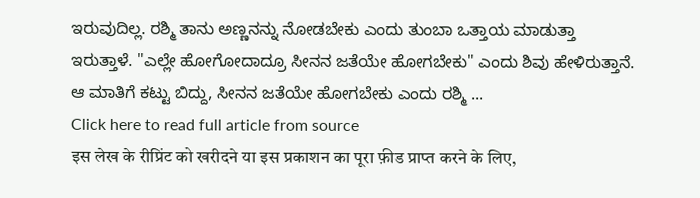ಇರುವುದಿಲ್ಲ. ರಶ್ಮಿ ತಾನು ಅಣ್ಣನನ್ನು ನೋಡಬೇಕು ಎಂದು ತುಂಬಾ ಒತ್ತಾಯ ಮಾಡುತ್ತಾ ಇರುತ್ತಾಳೆ. "ಎಲ್ಲೇ ಹೋಗೋದಾದ್ರೂ ಸೀನನ ಜತೆಯೇ ಹೋಗಬೇಕು" ಎಂದು ಶಿವು ಹೇಳಿರುತ್ತಾನೆ. ಆ ಮಾತಿಗೆ ಕಟ್ಟು ಬಿದ್ದು, ಸೀನನ ಜತೆಯೇ ಹೋಗಬೇಕು ಎಂದು ರಶ್ಮಿ ...
Click here to read full article from source
इस लेख के रीप्रिंट को खरीदने या इस प्रकाशन का पूरा फ़ीड प्राप्त करने के लिए,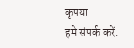कृपया
हमे संपर्क करें.